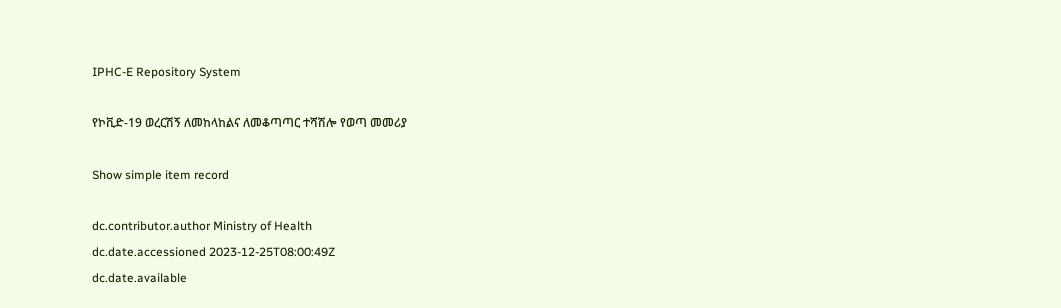IPHC-E Repository System

የኮቪድ-19 ወረርሽኝ ለመከላከልና ለመቆጣጣር ተሻሽሎ የወጣ መመሪያ

Show simple item record

dc.contributor.author Ministry of Health
dc.date.accessioned 2023-12-25T08:00:49Z
dc.date.available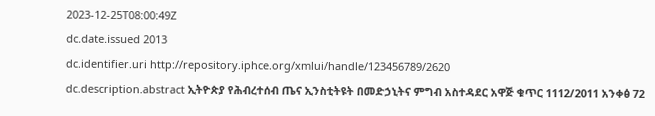2023-12-25T08:00:49Z
dc.date.issued 2013
dc.identifier.uri http://repository.iphce.org/xmlui/handle/123456789/2620
dc.description.abstract ኢትዮጵያ የሕብረተሰብ ጤና ኢንስቲትዩት በመድኃኒትና ምግብ አስተዳደር አዋጅ ቁጥር 1112/2011 አንቀፅ 72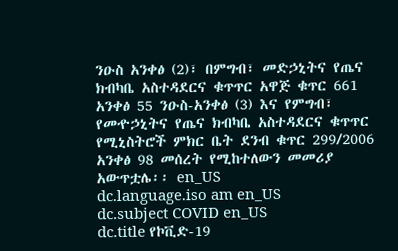ንዑስ አንቀፅ (2)፣ በምግብ፣ መድኃኒትና የጤና ክብካቤ አስተዳደርና ቁጥጥር አዋጅ ቁጥር 661 አንቀፅ 55 ንዑስ-አንቀፅ (3) እና የምግብ፣ የመዯኃኒትና የጤና ክብካቤ አስተዳደርና ቁጥጥር የሚኒስትሮች ምክር ቤት ደንብ ቁጥር 299/2006 አንቀፅ 98 መሰረት የሚከተለውን መመሪያ አውጥቷሌ፡፡ en_US
dc.language.iso am en_US
dc.subject COVID en_US
dc.title የኮቪድ-19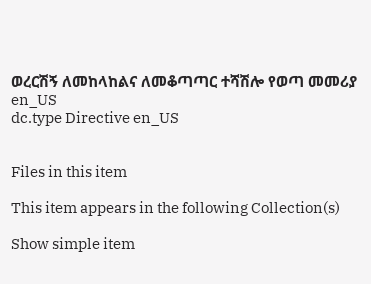ወረርሽኝ ለመከላከልና ለመቆጣጣር ተሻሽሎ የወጣ መመሪያ en_US
dc.type Directive en_US


Files in this item

This item appears in the following Collection(s)

Show simple item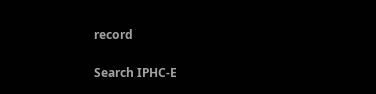record

Search IPHC-E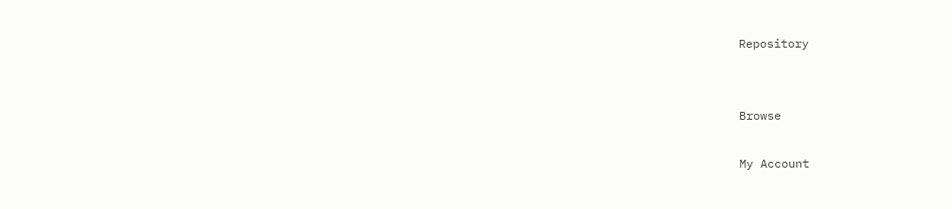Repository


Browse

My Account